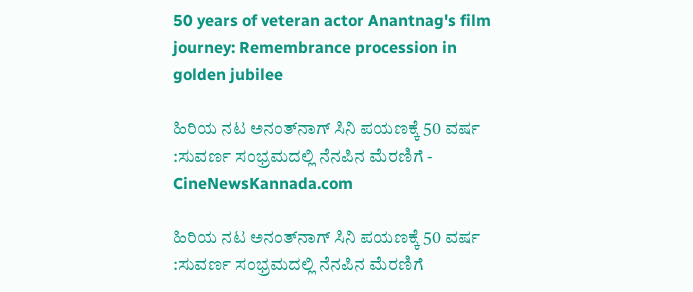50 years of veteran actor Anantnag's film journey: Remembrance procession in golden jubilee

ಹಿರಿಯ ನಟ ಅನಂತ್‍ನಾಗ್ ಸಿನಿ ಪಯಣಕ್ಕೆ 50 ವರ್ಷ :ಸುವರ್ಣ ಸಂಭ್ರಮದಲ್ಲಿ ನೆನಪಿನ ಮೆರಣಿಗೆ - CineNewsKannada.com

ಹಿರಿಯ ನಟ ಅನಂತ್‍ನಾಗ್ ಸಿನಿ ಪಯಣಕ್ಕೆ 50 ವರ್ಷ :ಸುವರ್ಣ ಸಂಭ್ರಮದಲ್ಲಿ ನೆನಪಿನ ಮೆರಣಿಗೆ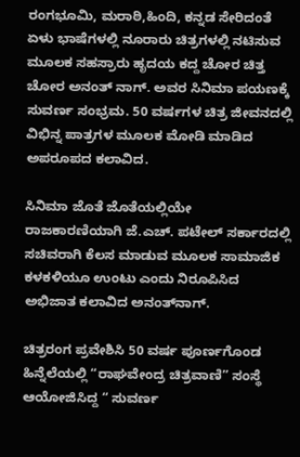ರಂಗಭೂಮಿ, ಮರಾಠಿ,ಹಿಂದಿ, ಕನ್ನಡ ಸೇರಿದಂತೆ ಏಳು ಭಾಷೆಗಳಲ್ಲಿ ನೂರಾರು ಚಿತ್ರಗಳಲ್ಲಿ ನಟಿಸುವ ಮೂಲಕ ಸಹಸ್ರಾರು ಹೃದಯ ಕದ್ದ ಚೋರ ಚಿತ್ತ ಚೋರ ಅನಂತ್ ನಾಗ್. ಅವರ ಸಿನಿಮಾ ಪಯಣಕ್ಕೆ ಸುವರ್ಣ ಸಂಭ್ರಮ. 50 ವರ್ಷಗಳ ಚಿತ್ರ ಜೀವನದಲ್ಲಿ ವಿಭಿನ್ನ ಪಾತ್ರಗಳ ಮೂಲಕ ಮೋಡಿ ಮಾಡಿದ ಅಪರೂಪದ ಕಲಾವಿದ.

ಸಿನಿಮಾ ಜೊತೆ ಜೊತೆಯಲ್ಲಿಯೇ ರಾಜಕಾರಣಿಯಾಗಿ ಜೆ.ಎಚ್. ಪಟೇಲ್ ಸರ್ಕಾರದಲ್ಲಿ ಸಚಿವರಾಗಿ ಕೆಲಸ ಮಾಡುವ ಮೂಲಕ ಸಾಮಾಜಿಕ ಕಳಕಳಿಯೂ ಉಂಟು ಎಂದು ನಿರೂಪಿಸಿದ ಅಭಿಜಾತ ಕಲಾವಿದ ಅನಂತ್‍ನಾಗ್.

ಚಿತ್ರರಂಗ ಪ್ರವೇಶಿಸಿ 50 ವರ್ಷ ಪೂರ್ಣಗೊಂಡ ಹಿನ್ನೆಲೆಯಲ್ಲಿ “ರಾಘವೇಂದ್ರ ಚಿತ್ರವಾಣಿ” ಸಂಸ್ಥೆ ಆಯೋಜಿಸಿದ್ದ “ ಸುವರ್ಣ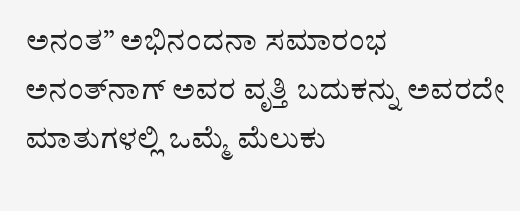ಅನಂತ” ಅಭಿನಂದನಾ ಸಮಾರಂಭ ಅನಂತ್‍ನಾಗ್ ಅವರ ವೃತ್ತಿ ಬದುಕನ್ನು ಅವರದೇ ಮಾತುಗಳಲ್ಲಿ ಒಮ್ಮೆ ಮೆಲುಕು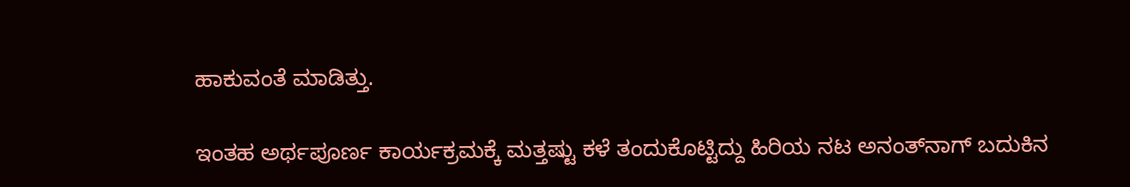ಹಾಕುವಂತೆ ಮಾಡಿತ್ತು.

ಇಂತಹ ಅರ್ಥಪೂರ್ಣ ಕಾರ್ಯಕ್ರಮಕ್ಕೆ ಮತ್ತಷ್ಟು ಕಳೆ ತಂದುಕೊಟ್ಟಿದ್ದು ಹಿರಿಯ ನಟ ಅನಂತ್‍ನಾಗ್ ಬದುಕಿನ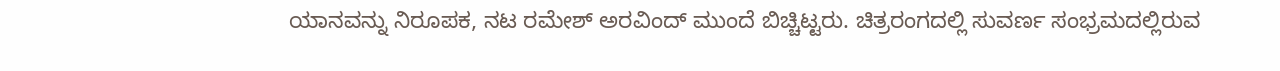ಯಾನವನ್ನು ನಿರೂಪಕ, ನಟ ರಮೇಶ್ ಅರವಿಂದ್ ಮುಂದೆ ಬಿಚ್ಚಿಟ್ಟರು. ಚಿತ್ರರಂಗದಲ್ಲಿ ಸುವರ್ಣ ಸಂಭ್ರಮದಲ್ಲಿರುವ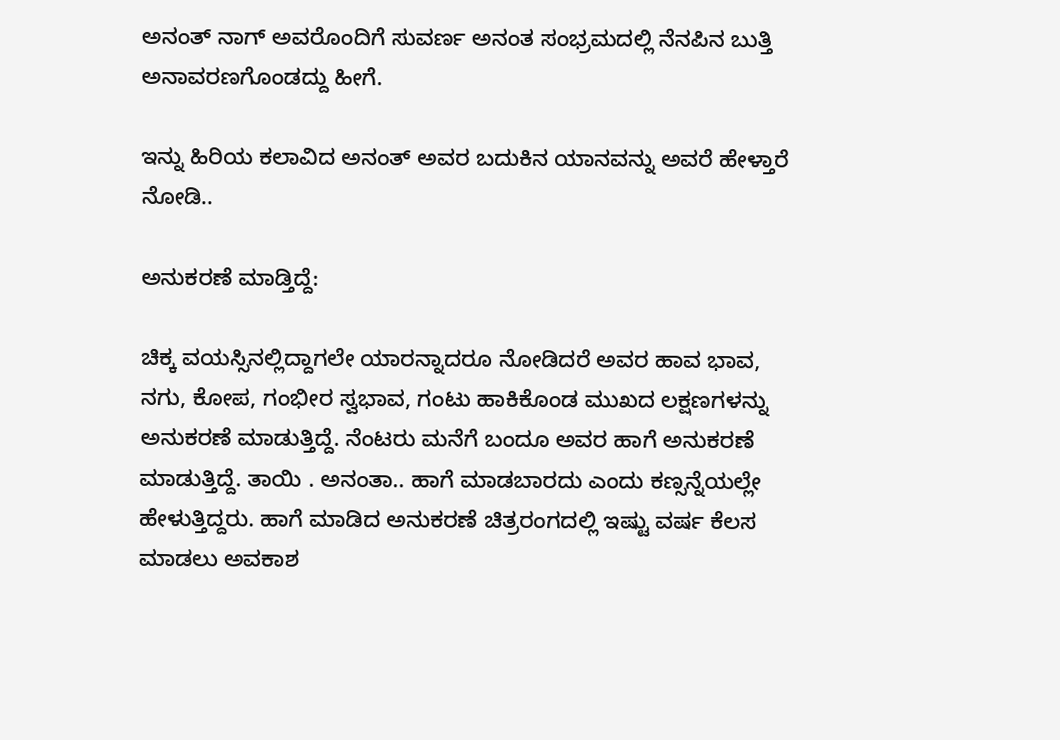ಅನಂತ್ ನಾಗ್ ಅವರೊಂದಿಗೆ ಸುವರ್ಣ ಅನಂತ ಸಂಭ್ರಮದಲ್ಲಿ ನೆನಪಿನ ಬುತ್ತಿ ಅನಾವರಣಗೊಂಡದ್ದು ಹೀಗೆ.

ಇನ್ನು ಹಿರಿಯ ಕಲಾವಿದ ಅನಂತ್ ಅವರ ಬದುಕಿನ ಯಾನವನ್ನು ಅವರೆ ಹೇಳ್ತಾರೆ ನೋಡಿ..

ಅನುಕರಣೆ ಮಾಡ್ತಿದ್ದೆ:

ಚಿಕ್ಕ ವಯಸ್ಸಿನಲ್ಲಿದ್ದಾಗಲೇ ಯಾರನ್ನಾದರೂ ನೋಡಿದರೆ ಅವರ ಹಾವ ಭಾವ, ನಗು, ಕೋಪ, ಗಂಭೀರ ಸ್ವಭಾವ, ಗಂಟು ಹಾಕಿಕೊಂಡ ಮುಖದ ಲಕ್ಷಣಗಳನ್ನು ಅನುಕರಣೆ ಮಾಡುತ್ತಿದ್ದೆ. ನೆಂಟರು ಮನೆಗೆ ಬಂದೂ ಅವರ ಹಾಗೆ ಅನುಕರಣೆ ಮಾಡುತ್ತಿದ್ದೆ. ತಾಯಿ . ಅನಂತಾ.. ಹಾಗೆ ಮಾಡಬಾರದು ಎಂದು ಕಣ್ಸನ್ನೆಯಲ್ಲೇ ಹೇಳುತ್ತಿದ್ದರು. ಹಾಗೆ ಮಾಡಿದ ಅನುಕರಣೆ ಚಿತ್ರರಂಗದಲ್ಲಿ ಇಷ್ಟು ವರ್ಷ ಕೆಲಸ ಮಾಡಲು ಅವಕಾಶ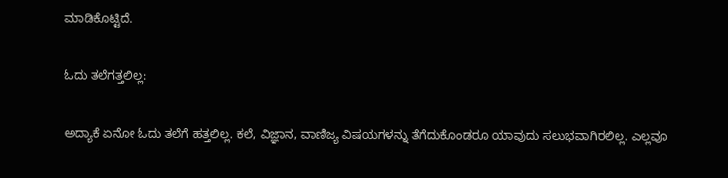ಮಾಡಿಕೊಟ್ಟಿದೆ.

ಓದು ತಲೆಗತ್ತಲಿಲ್ಲ:

ಅದ್ಯಾಕೆ ಏನೋ ಓದು ತಲೆಗೆ ಹತ್ತಲಿಲ್ಲ. ಕಲೆ, ವಿಜ್ಞಾನ, ವಾಣಿಜ್ಯ ವಿಷಯಗಳನ್ನು ತೆಗೆದುಕೊಂಡರೂ ಯಾವುದು ಸಲುಭವಾಗಿರಲಿಲ್ಲ. ಎಲ್ಲವೂ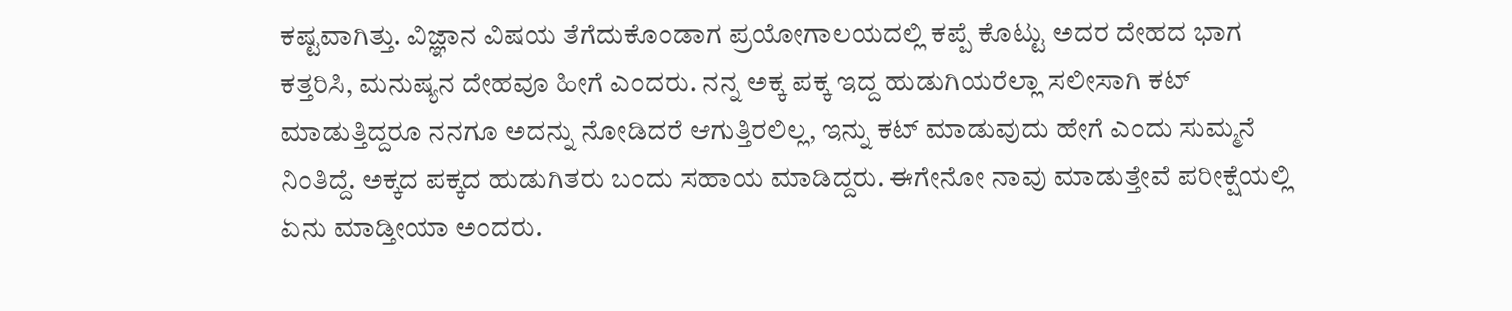ಕಷ್ಟವಾಗಿತ್ತು. ವಿಜ್ಞಾನ ವಿಷಯ ತೆಗೆದುಕೊಂಡಾಗ ಪ್ರಯೋಗಾಲಯದಲ್ಲಿ ಕಪ್ಪೆ ಕೊಟ್ಟು ಅದರ ದೇಹದ ಭಾಗ ಕತ್ತರಿಸಿ, ಮನುಷ್ಯನ ದೇಹವೂ ಹೀಗೆ ಎಂದರು. ನನ್ನ ಅಕ್ಕ ಪಕ್ಕ ಇದ್ದ ಹುಡುಗಿಯರೆಲ್ಲಾ ಸಲೀಸಾಗಿ ಕಟ್ ಮಾಡುತ್ತಿದ್ದರೂ ನನಗೂ ಅದನ್ನು ನೋಡಿದರೆ ಆಗುತ್ತಿರಲಿಲ್ಲ, ಇನ್ನು ಕಟ್ ಮಾಡುವುದು ಹೇಗೆ ಎಂದು ಸುಮ್ಮನೆ ನಿಂತಿದ್ದೆ. ಅಕ್ಕದ ಪಕ್ಕದ ಹುಡುಗಿತರು ಬಂದು ಸಹಾಯ ಮಾಡಿದ್ದರು. ಈಗೇನೋ ನಾವು ಮಾಡುತ್ತೇವೆ ಪರೀಕ್ಷೆಯಲ್ಲಿ ಏನು ಮಾಡ್ತೀಯಾ ಅಂದರು.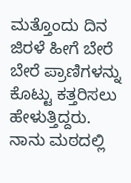ಮತ್ತೊಂದು ದಿನ ಜಿರಳೆ ಹೀಗೆ ಬೇರೆ ಬೇರೆ ಪ್ರಾಣಿಗಳನ್ನು ಕೊಟ್ಟು ಕತ್ತರಿಸಲು ಹೇಳುತ್ತಿದ್ದರು. ನಾನು ಮಠದಲ್ಲಿ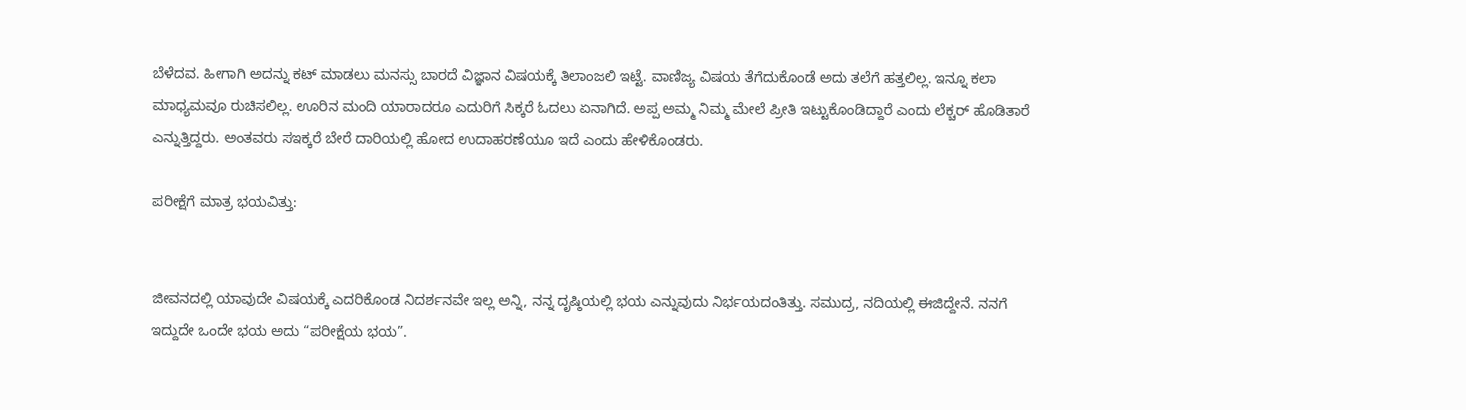ಬೆಳೆದವ. ಹೀಗಾಗಿ ಅದನ್ನು ಕಟ್ ಮಾಡಲು ಮನಸ್ಸು ಬಾರದೆ ವಿಜ್ಞಾನ ವಿಷಯಕ್ಕೆ ತಿಲಾಂಜಲಿ ಇಟ್ಟೆ. ವಾಣಿಜ್ಯ ವಿಷಯ ತೆಗೆದುಕೊಂಡೆ ಅದು ತಲೆಗೆ ಹತ್ತಲಿಲ್ಲ. ಇನ್ನೂ ಕಲಾ ಮಾಧ್ಯಮವೂ ರುಚಿಸಲಿಲ್ಲ. ಊರಿನ ಮಂದಿ ಯಾರಾದರೂ ಎದುರಿಗೆ ಸಿಕ್ಕರೆ ಓದಲು ಏನಾಗಿದೆ. ಅಪ್ಪ ಅಮ್ಮ ನಿಮ್ಮ ಮೇಲೆ ಪ್ರೀತಿ ಇಟ್ಟುಕೊಂಡಿದ್ದಾರೆ ಎಂದು ಲೆಕ್ಚರ್ ಹೊಡಿತಾರೆ ಎನ್ನುತ್ತಿದ್ದರು. ಅಂತವರು ಸಇಕ್ಕರೆ ಬೇರೆ ದಾರಿಯಲ್ಲಿ ಹೋದ ಉದಾಹರಣೆಯೂ ಇದೆ ಎಂದು ಹೇಳಿಕೊಂಡರು.

ಪರೀಕ್ಷೆಗೆ ಮಾತ್ರ ಭಯವಿತ್ತು:


ಜೀವನದಲ್ಲಿ ಯಾವುದೇ ವಿಷಯಕ್ಕೆ ಎದರಿಕೊಂಡ ನಿದರ್ಶನವೇ ಇಲ್ಲ ಅನ್ನಿ, ನನ್ನ ದೃಷ್ಠಿಯಲ್ಲಿ ಭಯ ಎನ್ನುವುದು ನಿರ್ಭಯದಂತಿತ್ತು. ಸಮುದ್ರ, ನದಿಯಲ್ಲಿ ಈಜಿದ್ದೇನೆ. ನನಗೆ ಇದ್ದುದೇ ಒಂದೇ ಭಯ ಅದು “ಪರೀಕ್ಷೆಯ ಭಯ”.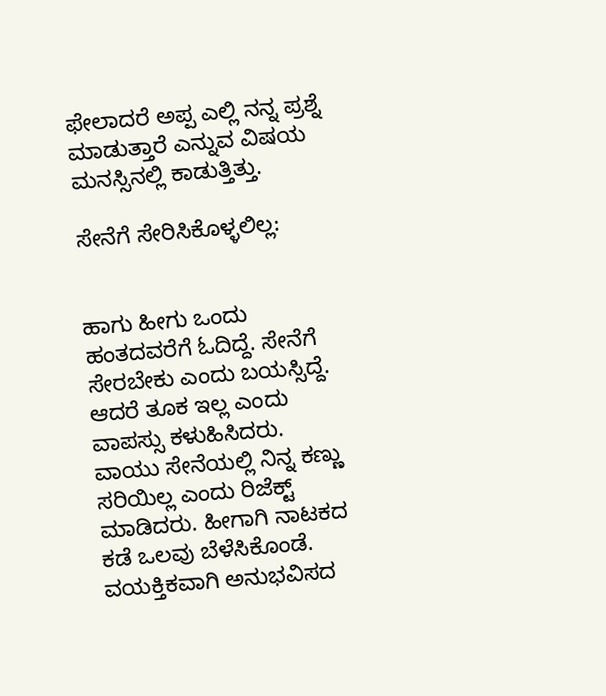ಫೇಲಾದರೆ ಅಪ್ಪ ಎಲ್ಲಿ ನನ್ನ ಪ್ರಶ್ನೆ ಮಾಡುತ್ತಾರೆ ಎನ್ನುವ ವಿಷಯ ಮನಸ್ಸಿನಲ್ಲಿ ಕಾಡುತ್ತಿತ್ತು.

ಸೇನೆಗೆ ಸೇರಿಸಿಕೊಳ್ಳಲಿಲ್ಲ:


ಹಾಗು ಹೀಗು ಒಂದು ಹಂತದವರೆಗೆ ಓದಿದ್ದೆ. ಸೇನೆಗೆ ಸೇರಬೇಕು ಎಂದು ಬಯಸ್ಸಿದ್ದೆ. ಆದರೆ ತೂಕ ಇಲ್ಲ ಎಂದು ವಾಪಸ್ಸು ಕಳುಹಿಸಿದರು. ವಾಯು ಸೇನೆಯಲ್ಲಿ ನಿನ್ನ ಕಣ್ಣು ಸರಿಯಿಲ್ಲ ಎಂದು ರಿಜೆಕ್ಟ್ ಮಾಡಿದರು. ಹೀಗಾಗಿ ನಾಟಕದ ಕಡೆ ಒಲವು ಬೆಳೆಸಿಕೊಂಡೆ. ವಯಕ್ತಿಕವಾಗಿ ಅನುಭವಿಸದ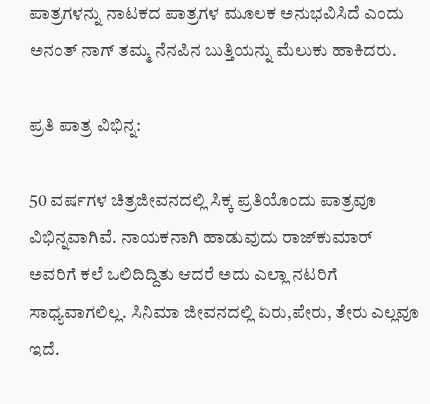ಪಾತ್ರಗಳನ್ನು ನಾಟಕದ ಪಾತ್ರಗಳ ಮೂಲಕ ಅನುಭವಿಸಿದೆ ಎಂದು ಅನಂತ್ ನಾಗ್ ತಮ್ಮ ನೆನಪಿನ ಬುತ್ತಿಯನ್ನು ಮೆಲುಕು ಹಾಕಿದರು.

ಪ್ರತಿ ಪಾತ್ರ ವಿಭಿನ್ನ:

50 ವರ್ಷಗಳ ಚಿತ್ರಜೀವನದಲ್ಲಿ ಸಿಕ್ಕ ಪ್ರತಿಯೊಂದು ಪಾತ್ರವೂ ವಿಭಿನ್ನವಾಗಿವೆ. ನಾಯಕನಾಗಿ ಹಾಡುವುದು ರಾಜ್‍ಕುಮಾರ್ ಅವರಿಗೆ ಕಲೆ ಒಲಿದಿದ್ದಿತು ಆದರೆ ಅದು ಎಲ್ಲಾ ನಟರಿಗೆ ಸಾಧ್ಯವಾಗಲಿಲ್ಲ. ಸಿನಿಮಾ ಜೀವನದಲ್ಲಿ ಏರು,ಪೇರು, ತೇರು ಎಲ್ಲವೂ ಇದೆ.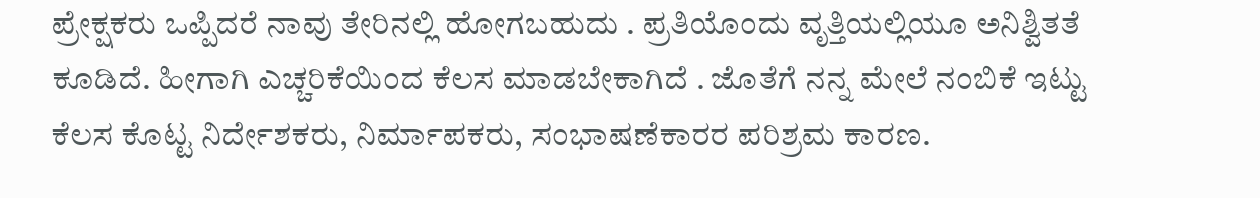ಪ್ರೇಕ್ಷಕರು ಒಪ್ಪಿದರೆ ನಾವು ತೇರಿನಲ್ಲಿ ಹೋಗಬಹುದು . ಪ್ರತಿಯೊಂದು ವೃತ್ತಿಯಲ್ಲಿಯೂ ಅನಿಶ್ವಿತತೆ ಕೂಡಿದೆ. ಹೀಗಾಗಿ ಎಚ್ಚರಿಕೆಯಿಂದ ಕೆಲಸ ಮಾಡಬೇಕಾಗಿದೆ . ಜೊತೆಗೆ ನನ್ನ ಮೇಲೆ ನಂಬಿಕೆ ಇಟ್ಟು ಕೆಲಸ ಕೊಟ್ಟ ನಿರ್ದೇಶಕರು, ನಿರ್ಮಾಪಕರು, ಸಂಭಾಷಣೆಕಾರರ ಪರಿಶ್ರಮ ಕಾರಣ.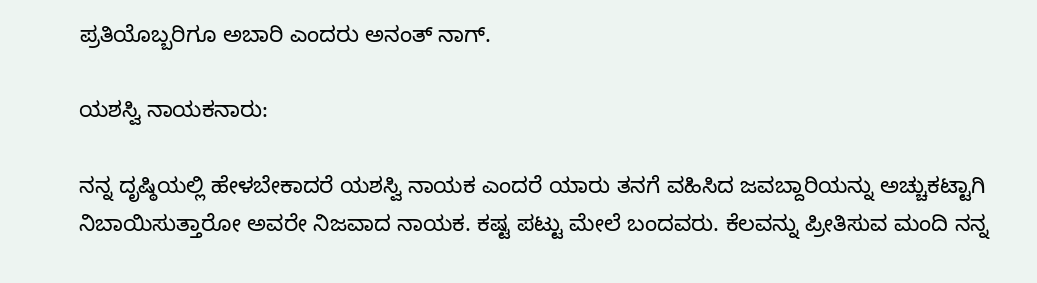ಪ್ರತಿಯೊಬ್ಬರಿಗೂ ಅಬಾರಿ ಎಂದರು ಅನಂತ್ ನಾಗ್.

ಯಶಸ್ವಿ ನಾಯಕನಾರು:

ನನ್ನ ದೃಷ್ಠಿಯಲ್ಲಿ ಹೇಳಬೇಕಾದರೆ ಯಶಸ್ವಿ ನಾಯಕ ಎಂದರೆ ಯಾರು ತನಗೆ ವಹಿಸಿದ ಜವಬ್ದಾರಿಯನ್ನು ಅಚ್ಚುಕಟ್ಟಾಗಿ ನಿಬಾಯಿಸುತ್ತಾರೋ ಅವರೇ ನಿಜವಾದ ನಾಯಕ. ಕಷ್ಟ ಪಟ್ಟು ಮೇಲೆ ಬಂದವರು. ಕೆಲವನ್ನು ಪ್ರೀತಿಸುವ ಮಂದಿ ನನ್ನ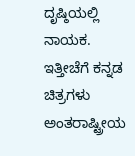ದೃಷ್ಠಿಯಲ್ಲಿ ನಾಯಕ. ಇತ್ತೀಚೆಗೆ ಕನ್ನಡ ಚಿತ್ರಗಳು ಅಂತರಾಷ್ಟ್ರೀಯ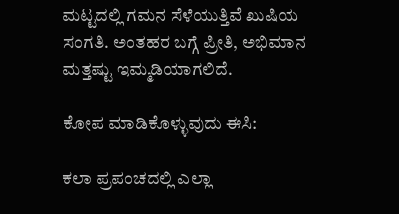ಮಟ್ಟದಲ್ಲಿ ಗಮನ ಸೆಳೆಯುತ್ತಿವೆ ಖುಷಿಯ ಸಂಗತಿ. ಅಂತಹರ ಬಗ್ಗೆ ಪ್ರೀತಿ, ಅಭಿಮಾನ ಮತ್ತಷ್ಟು ಇಮ್ಮಡಿಯಾಗಲಿದೆ.

ಕೋಪ ಮಾಡಿಕೊಳ್ಳುವುದು ಈಸಿ:

ಕಲಾ ಪ್ರಪಂಚದಲ್ಲಿ ಎಲ್ಲಾ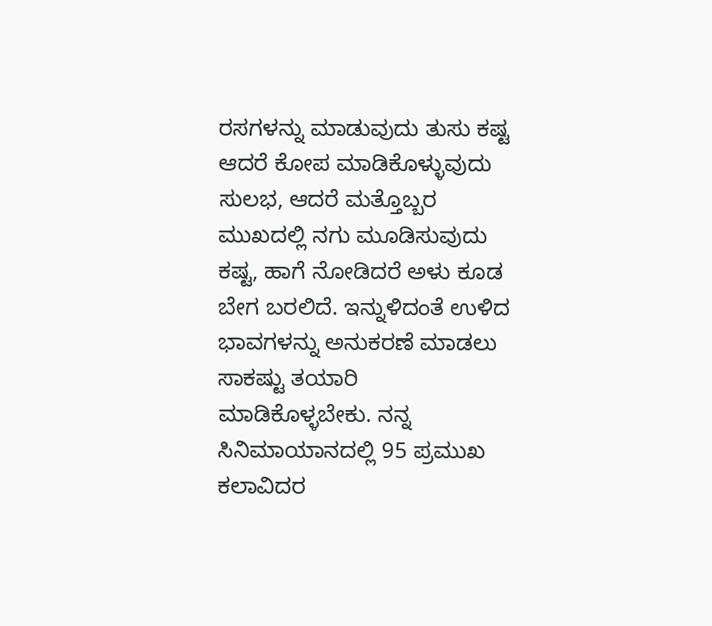ರಸಗಳನ್ನು ಮಾಡುವುದು ತುಸು ಕಷ್ಟ ಆದರೆ ಕೋಪ ಮಾಡಿಕೊಳ್ಳುವುದು ಸುಲಭ, ಆದರೆ ಮತ್ತೊಬ್ಬರ ಮುಖದಲ್ಲಿ ನಗು ಮೂಡಿಸುವುದು ಕಷ್ಟ, ಹಾಗೆ ನೋಡಿದರೆ ಅಳು ಕೂಡ ಬೇಗ ಬರಲಿದೆ. ಇನ್ನುಳಿದಂತೆ ಉಳಿದ ಭಾವಗಳನ್ನು ಅನುಕರಣೆ ಮಾಡಲು ಸಾಕಷ್ಟು ತಯಾರಿ ಮಾಡಿಕೊಳ್ಳಬೇಕು. ನನ್ನ ಸಿನಿಮಾಯಾನದಲ್ಲಿ 95 ಪ್ರಮುಖ ಕಲಾವಿದರ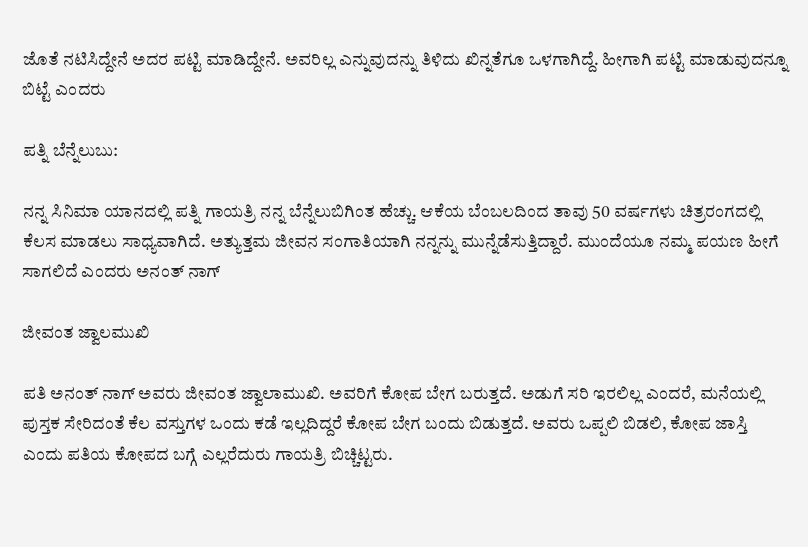ಜೊತೆ ನಟಿಸಿದ್ದೇನೆ ಅದರ ಪಟ್ಟಿ ಮಾಡಿದ್ದೇನೆ. ಅವರಿಲ್ಲ ಎನ್ನುವುದನ್ನು ತಿಳಿದು ಖಿನ್ನತೆಗೂ ಒಳಗಾಗಿದ್ದೆ. ಹೀಗಾಗಿ ಪಟ್ಟಿ ಮಾಡುವುದನ್ನೂ ಬಿಟ್ಟೆ ಎಂದರು

ಪತ್ನಿ ಬೆನ್ನೆಲುಬು:

ನನ್ನ ಸಿನಿಮಾ ಯಾನದಲ್ಲಿ ಪತ್ನಿ ಗಾಯತ್ರಿ ನನ್ನ ಬೆನ್ನೆಲುಬಿಗಿಂತ ಹೆಚ್ಚು. ಆಕೆಯ ಬೆಂಬಲದಿಂದ ತಾವು 50 ವರ್ಷಗಳು ಚಿತ್ರರಂಗದಲ್ಲಿ ಕೆಲಸ ಮಾಡಲು ಸಾಧ್ಯವಾಗಿದೆ. ಅತ್ಯುತ್ತಮ ಜೀವನ ಸಂಗಾತಿಯಾಗಿ ನನ್ನನ್ನು ಮುನ್ನೆಡೆಸುತ್ತಿದ್ದಾರೆ. ಮುಂದೆಯೂ ನಮ್ಮ ಪಯಣ ಹೀಗೆ ಸಾಗಲಿದೆ ಎಂದರು ಅನಂತ್ ನಾಗ್

ಜೀವಂತ ಜ್ವಾಲಮುಖಿ

ಪತಿ ಅನಂತ್ ನಾಗ್ ಅವರು ಜೀವಂತ ಜ್ವಾಲಾಮುಖಿ. ಅವರಿಗೆ ಕೋಪ ಬೇಗ ಬರುತ್ತದೆ. ಅಡುಗೆ ಸರಿ ಇರಲಿಲ್ಲ ಎಂದರೆ, ಮನೆಯಲ್ಲಿ ಪುಸ್ತಕ ಸೇರಿದಂತೆ ಕೆಲ ವಸ್ತುಗಳ ಒಂದು ಕಡೆ ಇಲ್ಲದಿದ್ದರೆ ಕೋಪ ಬೇಗ ಬಂದು ಬಿಡುತ್ತದೆ. ಅವರು ಒಪ್ಪಲಿ ಬಿಡಲಿ, ಕೋಪ ಜಾಸ್ತಿ ಎಂದು ಪತಿಯ ಕೋಪದ ಬಗ್ಗೆ ಎಲ್ಲರೆದುರು ಗಾಯತ್ರಿ ಬಿಚ್ಚಿಟ್ಟರು.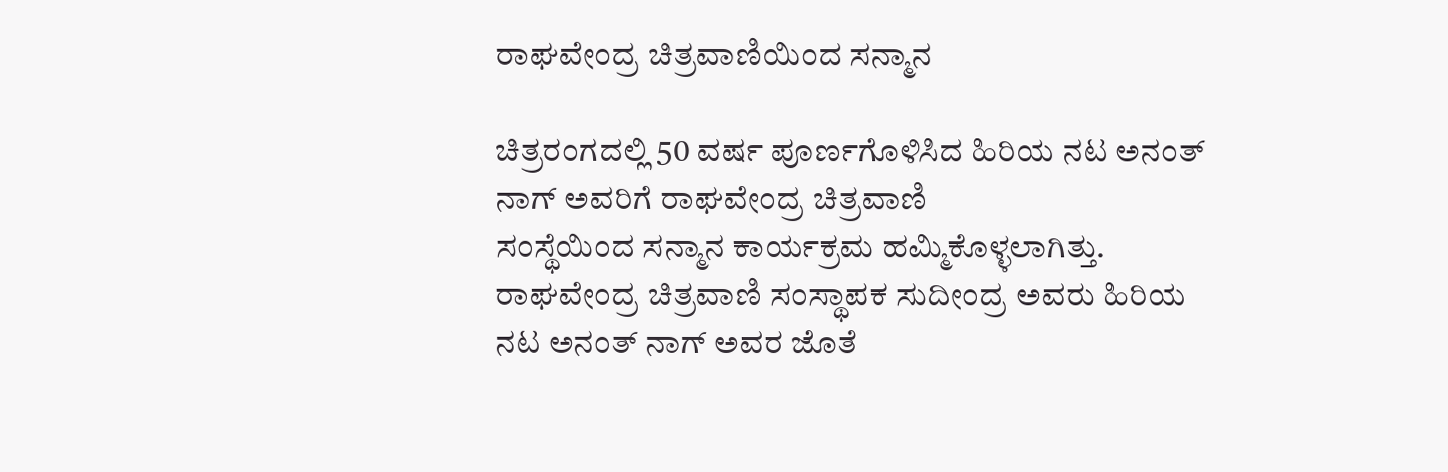ರಾಘವೇಂದ್ರ ಚಿತ್ರವಾಣಿಯಿಂದ ಸನ್ಮಾನ

ಚಿತ್ರರಂಗದಲ್ಲಿ 50 ವರ್ಷ ಪೂರ್ಣಗೊಳಿಸಿದ ಹಿರಿಯ ನಟ ಅನಂತ್ ನಾಗ್ ಅವರಿಗೆ ರಾಘವೇಂದ್ರ ಚಿತ್ರವಾಣಿ
ಸಂಸ್ಥೆಯಿಂದ ಸನ್ಮಾನ ಕಾರ್ಯಕ್ರಮ ಹಮ್ಮಿಕೊಳ್ಳಲಾಗಿತ್ತು. ರಾಘವೇಂದ್ರ ಚಿತ್ರವಾಣಿ ಸಂಸ್ಥಾಪಕ ಸುದೀಂದ್ರ ಅವರು ಹಿರಿಯ ನಟ ಅನಂತ್ ನಾಗ್ ಅವರ ಜೊತೆ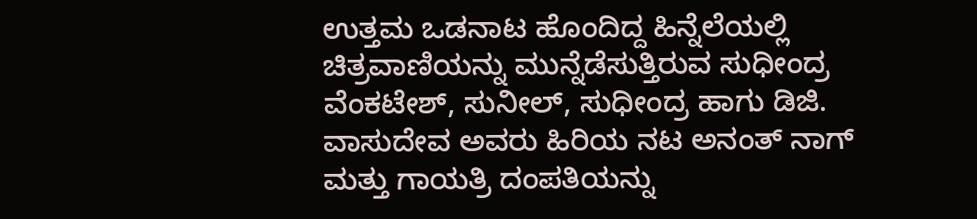ಉತ್ತಮ ಒಡನಾಟ ಹೊಂದಿದ್ದ ಹಿನ್ನೆಲೆಯಲ್ಲಿ ಚಿತ್ರವಾಣಿಯನ್ನು ಮುನ್ನೆಡೆಸುತ್ತಿರುವ ಸುಧೀಂದ್ರ ವೆಂಕಟೇಶ್, ಸುನೀಲ್, ಸುಧೀಂದ್ರ ಹಾಗು ಡಿಜಿ. ವಾಸುದೇವ ಅವರು ಹಿರಿಯ ನಟ ಅನಂತ್ ನಾಗ್ ಮತ್ತು ಗಾಯತ್ರಿ ದಂಪತಿಯನ್ನು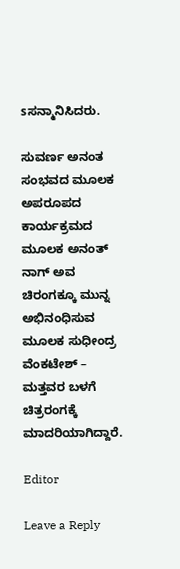sಸನ್ಮಾನಿಸಿದರು.

ಸುವರ್ಣ ಅನಂತ ಸಂಭವದ ಮೂಲಕ ಅಪರೂಪದ ಕಾರ್ಯಕ್ರಮದ ಮೂಲಕ ಅನಂತ್ ನಾಗ್ ಅವ ಚಿರಂಗಕ್ಕೂ ಮುನ್ನ ಅಭಿನಂಧಿಸುವ ಮೂಲಕ ಸುಧೀಂದ್ರ ವೆಂಕಟೇಶ್ – ಮತ್ತವರ ಬಳಗೆ ಚಿತ್ರರಂಗಕ್ಕೆ ಮಾದರಿಯಾಗಿದ್ದಾರೆ.

Editor

Leave a Reply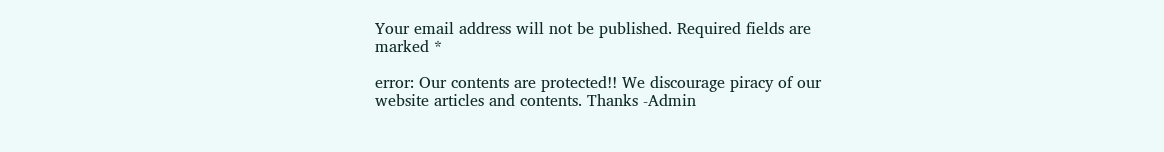Your email address will not be published. Required fields are marked *

error: Our contents are protected!! We discourage piracy of our website articles and contents. Thanks -Admin